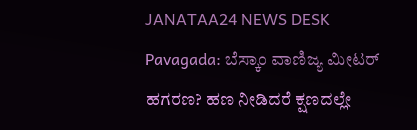JANATAA24 NEWS DESK
Pavagada: ಬೆಸ್ಕಾಂ ವಾಣಿಜ್ಯ ಮೀಟರ್ ಹಗರಣ? ಹಣ ನೀಡಿದರೆ ಕ್ಷಣದಲ್ಲೇ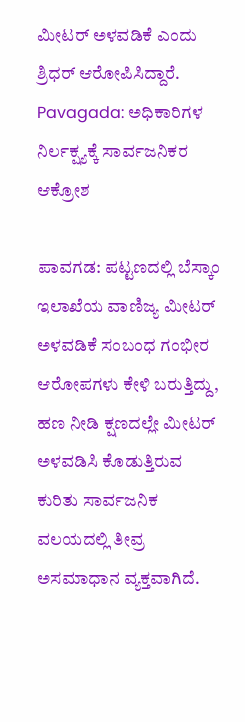ಮೀಟರ್ ಅಳವಡಿಕೆ ಎಂದು ಶ್ರಿಧರ್ ಆರೋಪಿಸಿದ್ದಾರೆ.
Pavagada: ಅಧಿಕಾರಿಗಳ ನಿರ್ಲಕ್ಷ್ಯಕ್ಕೆ ಸಾರ್ವಜನಿಕರ ಆಕ್ರೋಶ

ಪಾವಗಡ: ಪಟ್ಟಣದಲ್ಲಿ ಬೆಸ್ಕಾಂ ಇಲಾಖೆಯ ವಾಣಿಜ್ಯ ಮೀಟರ್ ಅಳವಡಿಕೆ ಸಂಬಂಧ ಗಂಭೀರ ಆರೋಪಗಳು ಕೇಳಿ ಬರುತ್ತಿದ್ದು, ಹಣ ನೀಡಿ ಕ್ಷಣದಲ್ಲೇ ಮೀಟರ್ ಅಳವಡಿಸಿ ಕೊಡುತ್ತಿರುವ ಕುರಿತು ಸಾರ್ವಜನಿಕ ವಲಯದಲ್ಲಿ ತೀವ್ರ ಅಸಮಾಧಾನ ವ್ಯಕ್ತವಾಗಿದೆ.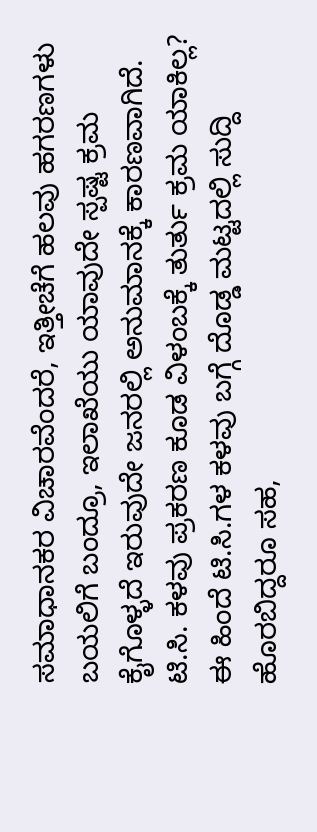ಸಮಾಧಾನಕರ ವಿಚಾರವೆಂದರೆ, ಇತ್ತೀಚೆಗೆ ಹಲವು ಹಗರಣಗಳು ಬಯಲಿಗೆ ಬಂದ್ರೂ, ಇಲಾಖೆಯು ಯಾವುದೇ ಸ್ಪಷ್ಟ ಕ್ರಮ ಕೈಗೊಳ್ಳದೆ ಇರುವುದೇ ಜನರಲ್ಲಿ ಅನುಮಾನಕ್ಕೆ ಕಾರಣವಾಗಿದೆ.
ಟಿ.ಸಿ. ಕಳವು ಪ್ರಕರಣ ಕೂಡ ವಿಳಂಬಕ್ಕೆ ತುರ್ತು ಕ್ರಮ ಯಾಕಿಲ್ಲ?
ಈ ಹಿಂದೆ ಟಿ.ಸಿ.ಗಳ ಕಳವು ಬಗ್ಗೆ ದೊಡ್ಡ ಮಟ್ಟದಲ್ಲಿ ಸುದ್ದಿ ಹೊರಬಿದ್ದರೂ ಸಹ,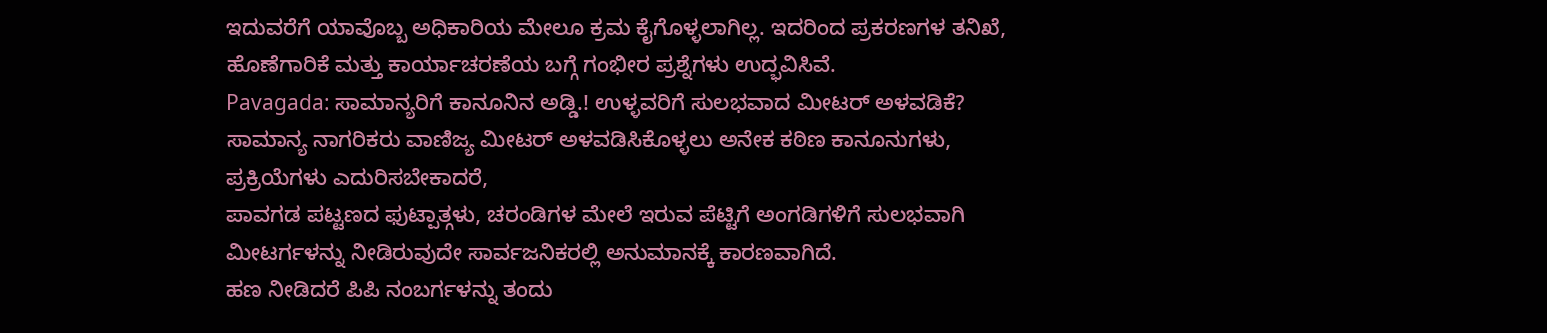ಇದುವರೆಗೆ ಯಾವೊಬ್ಬ ಅಧಿಕಾರಿಯ ಮೇಲೂ ಕ್ರಮ ಕೈಗೊಳ್ಳಲಾಗಿಲ್ಲ. ಇದರಿಂದ ಪ್ರಕರಣಗಳ ತನಿಖೆ, ಹೊಣೆಗಾರಿಕೆ ಮತ್ತು ಕಾರ್ಯಾಚರಣೆಯ ಬಗ್ಗೆ ಗಂಭೀರ ಪ್ರಶ್ನೆಗಳು ಉದ್ಭವಿಸಿವೆ.
Pavagada: ಸಾಮಾನ್ಯರಿಗೆ ಕಾನೂನಿನ ಅಡ್ಡಿ.! ಉಳ್ಳವರಿಗೆ ಸುಲಭವಾದ ಮೀಟರ್ ಅಳವಡಿಕೆ?
ಸಾಮಾನ್ಯ ನಾಗರಿಕರು ವಾಣಿಜ್ಯ ಮೀಟರ್ ಅಳವಡಿಸಿಕೊಳ್ಳಲು ಅನೇಕ ಕಠಿಣ ಕಾನೂನುಗಳು, ಪ್ರಕ್ರಿಯೆಗಳು ಎದುರಿಸಬೇಕಾದರೆ,
ಪಾವಗಡ ಪಟ್ಟಣದ ಫುಟ್ಪಾತ್ಗಳು, ಚರಂಡಿಗಳ ಮೇಲೆ ಇರುವ ಪೆಟ್ಟಿಗೆ ಅಂಗಡಿಗಳಿಗೆ ಸುಲಭವಾಗಿ ಮೀಟರ್ಗಳನ್ನು ನೀಡಿರುವುದೇ ಸಾರ್ವಜನಿಕರಲ್ಲಿ ಅನುಮಾನಕ್ಕೆ ಕಾರಣವಾಗಿದೆ.
ಹಣ ನೀಡಿದರೆ ಪಿಪಿ ನಂಬರ್ಗಳನ್ನು ತಂದು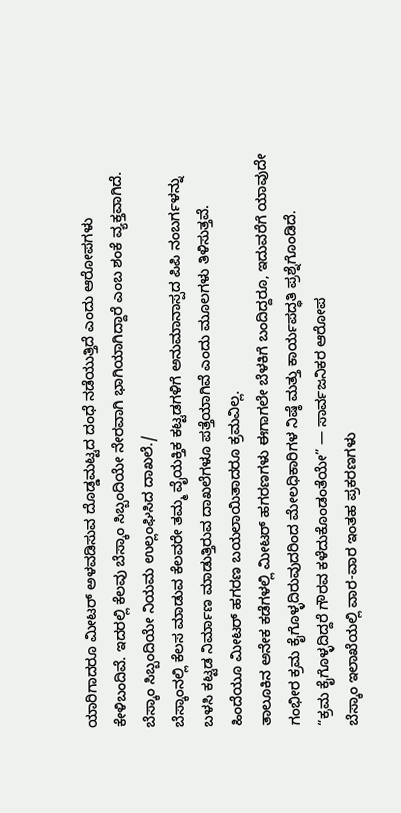ಯಾರಿಗಾದರೂ ಮೀಟರ್ ಅಳವಡಿಸುವ ದೊಡ್ಡಮಟ್ಟದ ದಂಧೆ ನಡೆಯುತ್ತಿದೆ ಎಂದು ಆರೋಪಗಳು ಕೇಳಿಬಂದಿವೆ. ಇದರಲ್ಲಿ ಕೆಲವು ಬೆಸ್ಕಾಂ ಸಿಬ್ಬಂದಿಯೇ ನೇರವಾಗಿ ಭಾಗಿಯಾಗಿದ್ದಾರೆ ಎಂಬ ಶಂಕೆ ವ್ಯಕ್ತವಾಗಿದೆ.
ಬೆಸ್ಕಾಂ ಸಿಬ್ಬಂದಿಯೇ ನಿಯಮ ಉಲ್ಲಂಘಿಸಿದ ದಾಖಲೆ./
ಬೆಸ್ಕಾಂನಲ್ಲಿ ಕೆಲಸ ಮಾಡುವ ಕೆಲವರೇ ತಮ್ಮ ವೈಯಕ್ತಿಕ ಕಟ್ಟಡಗಳಿಗೆ ಅನುಮಾನಾಸ್ಪದ ಪಿಪಿ ನಂಬರ್ಗಳನ್ನು ಬಳಸಿ ಕಟ್ಟಡ ನಿರ್ಮಾಣ ಮಾಡುತ್ತಿರುವ ದಾಖಲೆಗಳೂ ಪತ್ತೆಯಾಗಿವೆ ಎಂದು ಮೂಲಗಳು ತಿಳಿಸುತ್ತವೆ.
ಹಿಂದೆಯೂ ಮೀಟರ್ ಹಗರಣ ಬಯಲಾಯಿತಾದರೂ ಕ್ರಮವಿಲ್ಲ.
ತಾಲೂಕಿನ ಅನೇಕ ಕಡೆಗಳಲ್ಲಿ ಮೀಟರ್ ಹಗರಣಗಳು ಈಗಾಗಲೇ ಬೆಳಕಿಗೆ ಬಂದಿದ್ದರೂ, ಇದುವರೆಗೆ ಯಾವುದೇ ಗಂಭೀರ ಕ್ರಮ ಕೈಗೊಳ್ಳದಿರುವುದರಿಂದ ಮೇಲಧಿಕಾರಿಗಳ ನಿಷ್ಠೆ ಮತ್ತು ಕಾರ್ಯಪದ್ಧತಿ ಪ್ರಶ್ನೆಗೊಂಡಿದೆ.
“ಕ್ರಮ ಕೈಗೊಳ್ಳದಿದ್ದರೆ ಗೌರವ ಕಳೆದುಕೊಂಡಂತೆಯೇ” — ಸಾರ್ವಜನಿಕರ ಆರೋಪ
ಬೆಸ್ಕಾಂ ಇಲಾಖೆಯಲ್ಲಿ ವಾರ-ವಾರ ಇಂತಹ ಪ್ರಕರಣಗಳು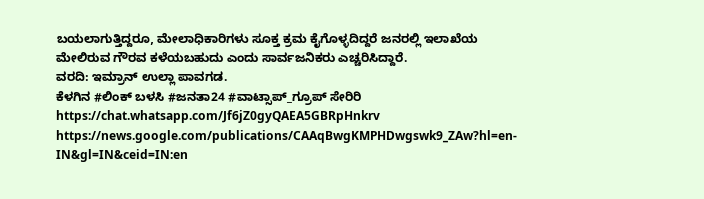ಬಯಲಾಗುತ್ತಿದ್ದರೂ, ಮೇಲಾಧಿಕಾರಿಗಳು ಸೂಕ್ತ ಕ್ರಮ ಕೈಗೊಳ್ಳದಿದ್ದರೆ ಜನರಲ್ಲಿ ಇಲಾಖೆಯ ಮೇಲಿರುವ ಗೌರವ ಕಳೆಯಬಹುದು ಎಂದು ಸಾರ್ವಜನಿಕರು ಎಚ್ಚರಿಸಿದ್ದಾರೆ.
ವರದಿ: ಇಮ್ರಾನ್ ಉಲ್ಲಾ ಪಾವಗಡ.
ಕೆಳಗಿನ #ಲಿಂಕ್ ಬಳಸಿ #ಜನತಾ24 #ವಾಟ್ಸಾಪ್_ಗ್ರೂಪ್ ಸೇರಿರಿ https://chat.whatsapp.com/Jf6jZ0gyQAEA5GBRpHnkrv
https://news.google.com/publications/CAAqBwgKMPHDwgswk9_ZAw?hl=en-IN&gl=IN&ceid=IN:en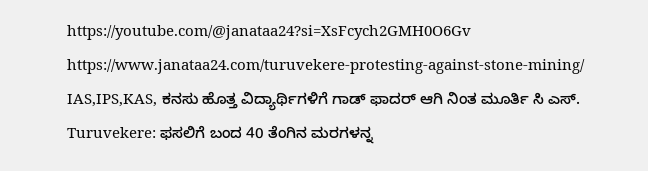https://youtube.com/@janataa24?si=XsFcych2GMH0O6Gv
https://www.janataa24.com/turuvekere-protesting-against-stone-mining/
IAS,IPS,KAS, ಕನಸು ಹೊತ್ತ ವಿದ್ಯಾರ್ಥಿಗಳಿಗೆ ಗಾಡ್ ಫಾದರ್ ಆಗಿ ನಿಂತ ಮೂರ್ತಿ ಸಿ ಎಸ್.
Turuvekere: ಫಸಲಿಗೆ ಬಂದ 40 ತೆಂಗಿನ ಮರಗಳನ್ನ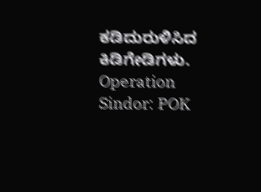ಕಡಿದುರುಳಿಸಿದ ಕಿಡಿಗೇಡಿಗಳು.
Operation Sindor: POK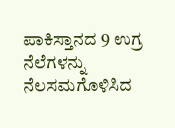ಪಾಕಿಸ್ತಾನದ 9 ಉಗ್ರ ನೆಲೆಗಳನ್ನು ನೆಲಸಮಗೊಳಿಸಿದ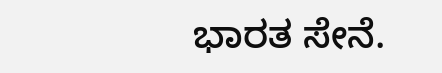ಭಾರತ ಸೇನೆ.